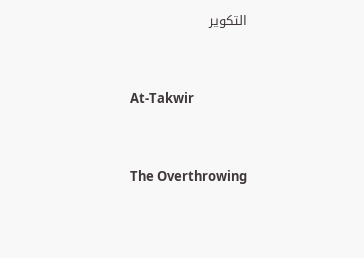التكوير



At-Takwir



The Overthrowing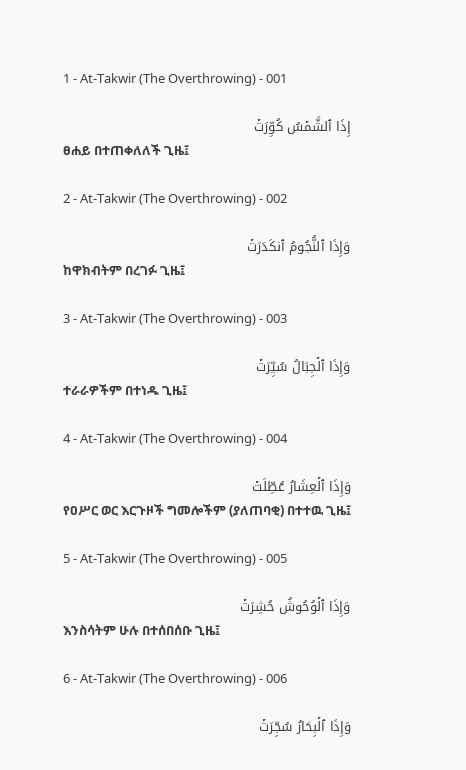1 - At-Takwir (The Overthrowing) - 001

إِذَا ٱلشَّمۡسُ كُوِّرَتۡ
ፀሐይ በተጠቀለለች ጊዜ፤

2 - At-Takwir (The Overthrowing) - 002

وَإِذَا ٱلنُّجُومُ ٱنكَدَرَتۡ
ከዋክብትም በረገፉ ጊዜ፤

3 - At-Takwir (The Overthrowing) - 003

وَإِذَا ٱلۡجِبَالُ سُيِّرَتۡ
ተራራዎችም በተነዱ ጊዜ፤

4 - At-Takwir (The Overthrowing) - 004

وَإِذَا ٱلۡعِشَارُ عُطِّلَتۡ
የዐሥር ወር እርጉዞች ግመሎችም (ያለጠባቂ) በተተዉ ጊዜ፤

5 - At-Takwir (The Overthrowing) - 005

وَإِذَا ٱلۡوُحُوشُ حُشِرَتۡ
እንስሳትም ሁሉ በተሰበሰቡ ጊዜ፤

6 - At-Takwir (The Overthrowing) - 006

وَإِذَا ٱلۡبِحَارُ سُجِّرَتۡ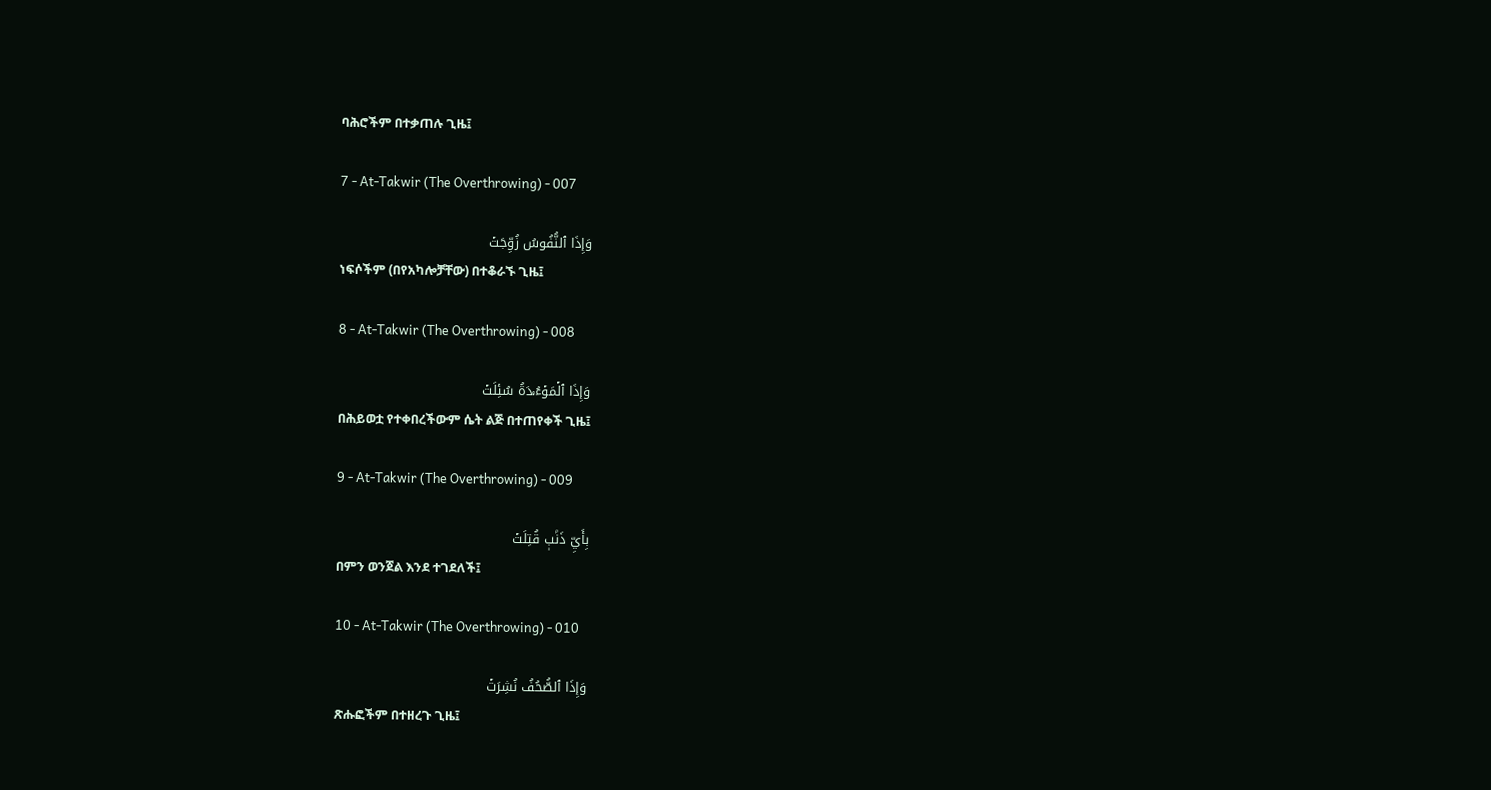ባሕሮችም በተቃጠሉ ጊዜ፤

7 - At-Takwir (The Overthrowing) - 007

وَإِذَا ٱلنُّفُوسُ زُوِّجَتۡ
ነፍሶችም (በየአካሎቻቸው) በተቆራኙ ጊዜ፤

8 - At-Takwir (The Overthrowing) - 008

وَإِذَا ٱلۡمَوۡءُۥدَةُ سُئِلَتۡ
በሕይወቷ የተቀበረችውም ሴት ልጅ በተጠየቀች ጊዜ፤

9 - At-Takwir (The Overthrowing) - 009

بِأَيِّ ذَنۢبٖ قُتِلَتۡ
በምን ወንጀል እንደ ተገደለች፤

10 - At-Takwir (The Overthrowing) - 010

وَإِذَا ٱلصُّحُفُ نُشِرَتۡ
ጽሑፎችም በተዘረጉ ጊዜ፤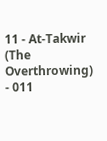11 - At-Takwir (The Overthrowing) - 011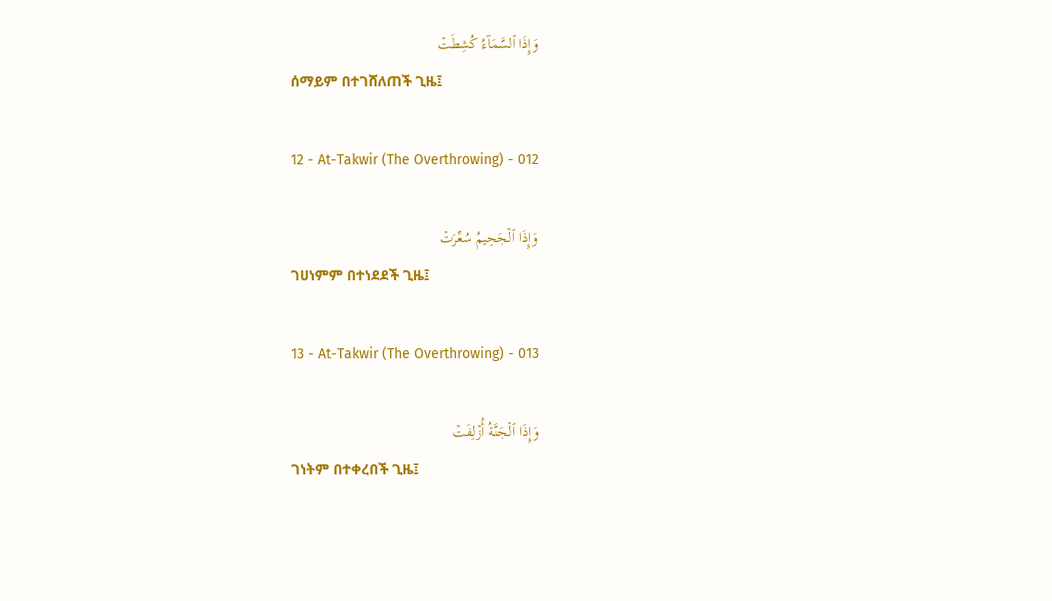وَإِذَا ٱلسَّمَآءُ كُشِطَتۡ
ሰማይም በተገሸለጠች ጊዜ፤

12 - At-Takwir (The Overthrowing) - 012

وَإِذَا ٱلۡجَحِيمُ سُعِّرَتۡ
ገሀነምም በተነደደች ጊዜ፤

13 - At-Takwir (The Overthrowing) - 013

وَإِذَا ٱلۡجَنَّةُ أُزۡلِفَتۡ
ገነትም በተቀረበች ጊዜ፤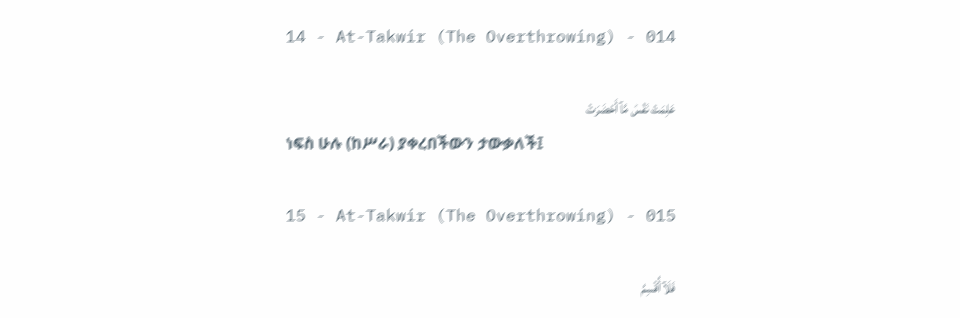14 - At-Takwir (The Overthrowing) - 014

عَلِمَتۡ نَفۡسٞ مَّآ أَحۡضَرَتۡ
ነፍስ ሁሉ (ከሥራ) ያቀረበችውን ታውቃለች፤

15 - At-Takwir (The Overthrowing) - 015

فَلَآ أُقۡسِمُ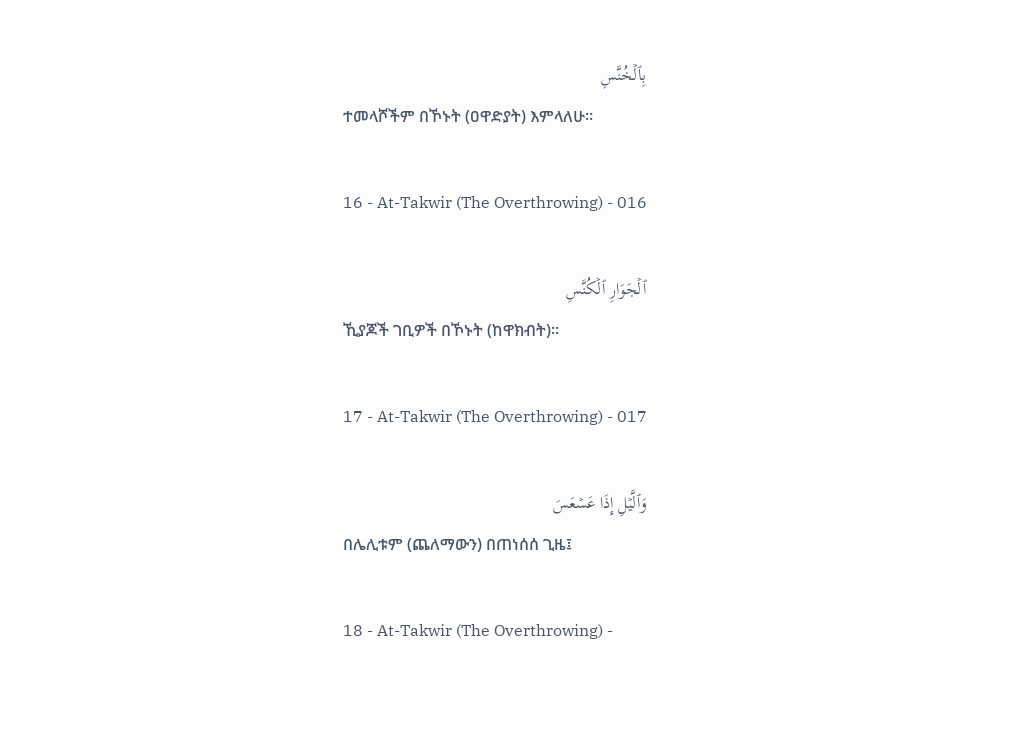بِٱلۡخُنَّسِ
ተመላሾችም በኾኑት (ዐዋድያት) እምላለሁ፡፡

16 - At-Takwir (The Overthrowing) - 016

ٱلۡجَوَارِ ٱلۡكُنَّسِ
ኺያጆች ገቢዎች በኾኑት (ከዋክብት)፡፡

17 - At-Takwir (The Overthrowing) - 017

وَٱلَّيۡلِ إِذَا عَسۡعَسَ
በሌሊቱም (ጨለማውን) በጠነሰሰ ጊዜ፤

18 - At-Takwir (The Overthrowing) -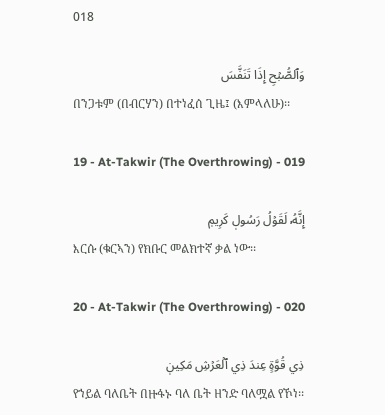018

وَٱلصُّبۡحِ إِذَا تَنَفَّسَ
በንጋቱም (በብርሃን) በተነፈሰ ጊዜ፤ (እምላለሁ)፡፡

19 - At-Takwir (The Overthrowing) - 019

إِنَّهُۥ لَقَوۡلُ رَسُولٖ كَرِيمٖ
እርሱ (ቁርኣን) የክቡር መልክተኛ ቃል ነው፡፡

20 - At-Takwir (The Overthrowing) - 020

ذِي قُوَّةٍ عِندَ ذِي ٱلۡعَرۡشِ مَكِينٖ
የኀይል ባለቤት በዙፋኑ ባለ ቤት ዘንድ ባለሟል የኾነ፡፡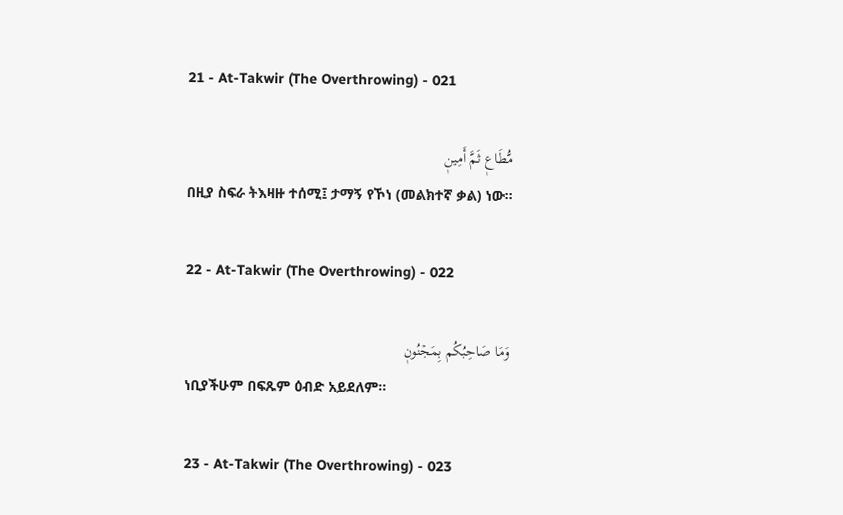21 - At-Takwir (The Overthrowing) - 021

مُّطَاعٖ ثَمَّ أَمِينٖ
በዚያ ስፍራ ትእዛዙ ተሰሚ፤ ታማኝ የኾነ (መልክተኛ ቃል) ነው፡፡

22 - At-Takwir (The Overthrowing) - 022

وَمَا صَاحِبُكُم بِمَجۡنُونٖ
ነቢያችሁም በፍጹም ዕብድ አይደለም፡፡

23 - At-Takwir (The Overthrowing) - 023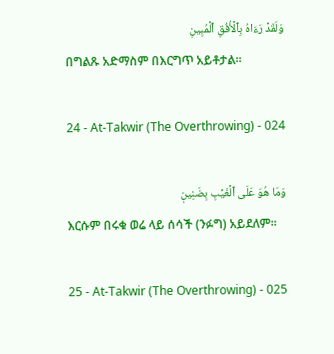وَلَقَدۡ رَءَاهُ بِٱلۡأُفُقِ ٱلۡمُبِينِ
በግልጹ አድማስም በእርግጥ አይቶታል፡፡

24 - At-Takwir (The Overthrowing) - 024

وَمَا هُوَ عَلَى ٱلۡغَيۡبِ بِضَنِينٖ
እርሱም በሩቁ ወሬ ላይ ሰሳች (ንፉግ) አይደለም፡፡

25 - At-Takwir (The Overthrowing) - 025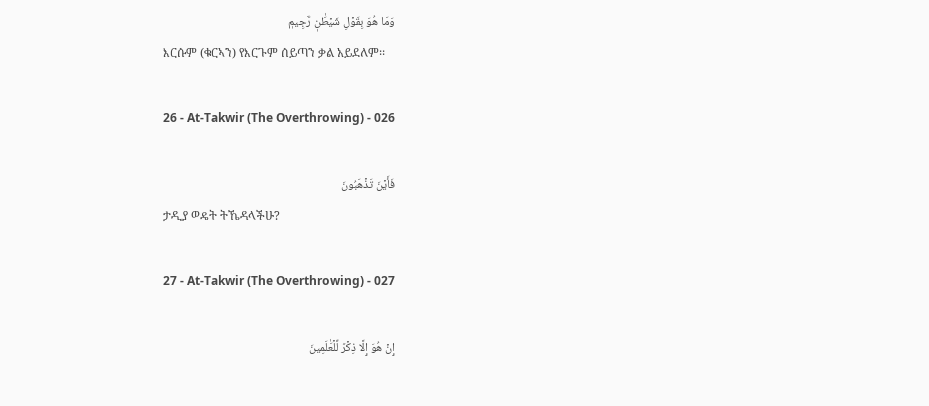وَمَا هُوَ بِقَوۡلِ شَيۡطَٰنٖ رَّجِيمٖ
እርሱም (ቁርኣን) የእርጉም ሰይጣን ቃል አይደለም፡፡

26 - At-Takwir (The Overthrowing) - 026

فَأَيۡنَ تَذۡهَبُونَ
ታዲያ ወዴት ትኼዳላችሁ?

27 - At-Takwir (The Overthrowing) - 027

إِنۡ هُوَ إِلَّا ذِكۡرٞ لِّلۡعَٰلَمِينَ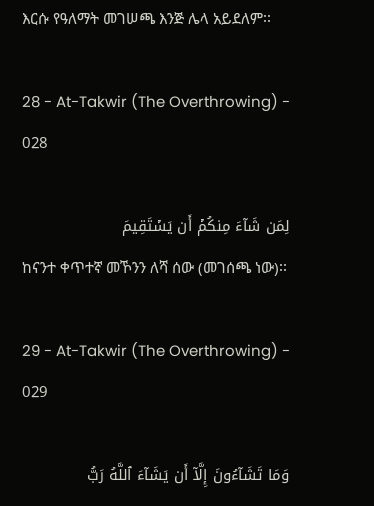እርሱ የዓለማት መገሠጫ እንጅ ሌላ አይደለም፡፡

28 - At-Takwir (The Overthrowing) - 028

لِمَن شَآءَ مِنكُمۡ أَن يَسۡتَقِيمَ
ከናንተ ቀጥተኛ መኾንን ለሻ ሰው (መገሰጫ ነው)፡፡

29 - At-Takwir (The Overthrowing) - 029

وَمَا تَشَآءُونَ إِلَّآ أَن يَشَآءَ ٱللَّهُ رَبُّ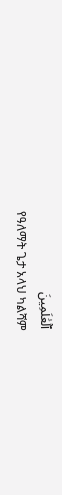ٱلۡعَٰلَمِينَ
የዓለማት ጌታ አላህ ካልሻም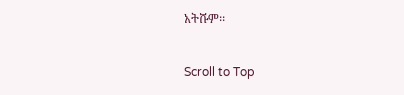አትሹም፡፡

Scroll to Top